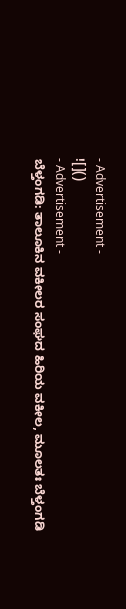- Advertisement -
![]()
- Advertisement -
ಬೆಳ್ತಂಗಡಿ: ತಾಲೂಕಿನ ವಕೀಲರ ಸಂಘದ ಹಿರಿಯ ವಕೀಲ, ಮೂಲತಃ ಬೆಳ್ತಂಗಡಿ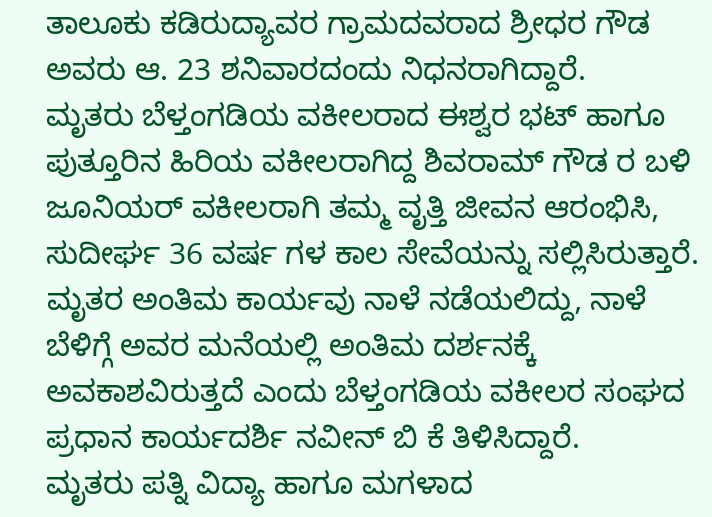ತಾಲೂಕು ಕಡಿರುದ್ಯಾವರ ಗ್ರಾಮದವರಾದ ಶ್ರೀಧರ ಗೌಡ ಅವರು ಆ. 23 ಶನಿವಾರದಂದು ನಿಧನರಾಗಿದ್ದಾರೆ.
ಮೃತರು ಬೆಳ್ತಂಗಡಿಯ ವಕೀಲರಾದ ಈಶ್ವರ ಭಟ್ ಹಾಗೂ ಪುತ್ತೂರಿನ ಹಿರಿಯ ವಕೀಲರಾಗಿದ್ದ ಶಿವರಾಮ್ ಗೌಡ ರ ಬಳಿ ಜೂನಿಯರ್ ವಕೀಲರಾಗಿ ತಮ್ಮ ವೃತ್ತಿ ಜೀವನ ಆರಂಭಿಸಿ, ಸುದೀರ್ಘ 36 ವರ್ಷ ಗಳ ಕಾಲ ಸೇವೆಯನ್ನು ಸಲ್ಲಿಸಿರುತ್ತಾರೆ.
ಮೃತರ ಅಂತಿಮ ಕಾರ್ಯವು ನಾಳೆ ನಡೆಯಲಿದ್ದು, ನಾಳೆ ಬೆಳಿಗ್ಗೆ ಅವರ ಮನೆಯಲ್ಲಿ ಅಂತಿಮ ದರ್ಶನಕ್ಕೆ ಅವಕಾಶವಿರುತ್ತದೆ ಎಂದು ಬೆಳ್ತಂಗಡಿಯ ವಕೀಲರ ಸಂಘದ ಪ್ರಧಾನ ಕಾರ್ಯದರ್ಶಿ ನವೀನ್ ಬಿ ಕೆ ತಿಳಿಸಿದ್ದಾರೆ.
ಮೃತರು ಪತ್ನಿ ವಿದ್ಯಾ ಹಾಗೂ ಮಗಳಾದ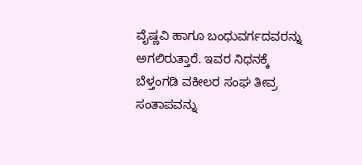ವೈಷ್ಣವಿ ಹಾಗೂ ಬಂಧುವರ್ಗದವರನ್ನು ಅಗಲಿರುತ್ತಾರೆ. ಇವರ ನಿಧನಕ್ಕೆ ಬೆಳ್ತಂಗಡಿ ವಕೀಲರ ಸಂಘ ತೀವ್ರ ಸಂತಾಪವನ್ನು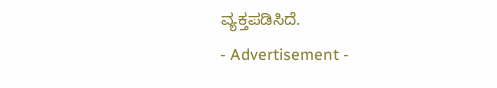ವ್ಯಕ್ತಪಡಿಸಿದೆ.
- Advertisement -